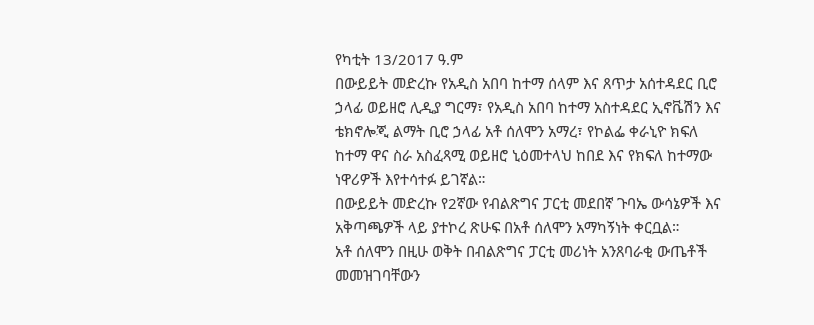የካቲት 13/2017 ዓ.ም
በውይይት መድረኩ የአዲስ አበባ ከተማ ሰላም እና ጸጥታ አሰተዳደር ቢሮ ኃላፊ ወይዘሮ ሊዲያ ግርማ፣ የአዲስ አበባ ከተማ አስተዳደር ኢኖቬሽን እና ቴክኖሎጂ ልማት ቢሮ ኃላፊ አቶ ሰለሞን አማረ፣ የኮልፌ ቀራኒዮ ክፍለ ከተማ ዋና ስራ አስፈጻሚ ወይዘሮ ኒዕመተላህ ከበደ እና የክፍለ ከተማው ነዋሪዎች እየተሳተፉ ይገኛል።
በውይይት መድረኩ የ2ኛው የብልጽግና ፓርቲ መደበኛ ጉባኤ ውሳኔዎች እና አቅጣጫዎች ላይ ያተኮረ ጽሁፍ በአቶ ሰለሞን አማካኝነት ቀርቧል።
አቶ ሰለሞን በዚሁ ወቅት በብልጽግና ፓርቲ መሪነት አንጸባራቂ ውጤቶች መመዝገባቸውን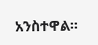አንስተዋል።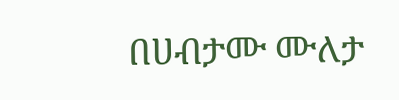በሀብታሙ ሙለታ